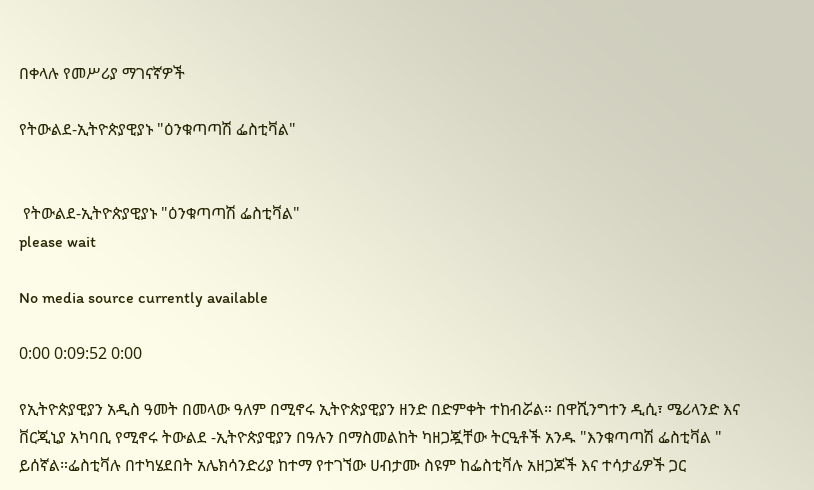በቀላሉ የመሥሪያ ማገናኛዎች

የትውልደ-ኢትዮጵያዊያኑ "ዕንቁጣጣሽ ፌስቲቫል"


 የትውልደ-ኢትዮጵያዊያኑ "ዕንቁጣጣሽ ፌስቲቫል"
please wait

No media source currently available

0:00 0:09:52 0:00

የኢትዮጵያዊያን አዲስ ዓመት በመላው ዓለም በሚኖሩ ኢትዮጵያዊያን ዘንድ በድምቀት ተከብሯል። በዋሺንግተን ዲሲ፣ ሜሪላንድ እና ቨርጂኒያ አካባቢ የሚኖሩ ትውልደ -ኢትዮጵያዊያን በዓሉን በማስመልከት ካዘጋጇቸው ትርዒቶች አንዱ "እንቁጣጣሽ ፌስቲቫል " ይሰኛል።ፌስቲቫሉ በተካሄደበት አሌክሳንድሪያ ከተማ የተገኘው ሀብታሙ ስዩም ከፌስቲቫሉ አዘጋጆች እና ተሳታፊዎች ጋር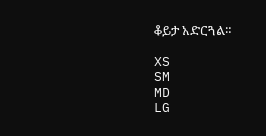ቆይታ አድርጓል።

XS
SM
MD
LG